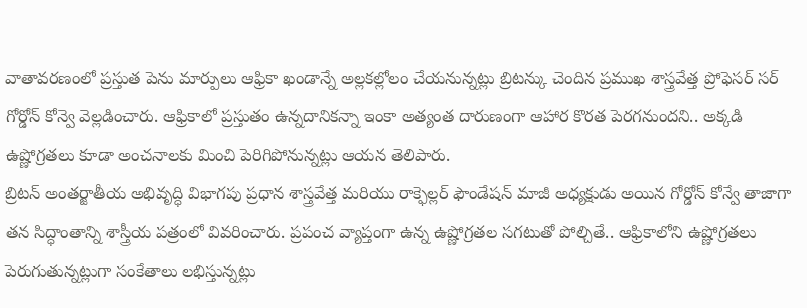వాతావరణంలో ప్రస్తుత పెను మార్పులు ఆఫ్రికా ఖండాన్నే అల్లకల్లోలం చేయనున్నట్లు బ్రిటన్కు చెందిన ప్రముఖ శాస్త్రవేత్త ప్రోఫెసర్ సర్ గోర్డోన్ కోన్వె వెల్లడించారు. ఆఫ్రికాలో ప్రస్తుతం ఉన్నదానికన్నా ఇంకా అత్యంత దారుణంగా ఆహార కొరత పెరగనుందని.. అక్కడి ఉష్ణోగ్రతలు కూడా అంచనాలకు మించి పెరిగిపోనున్నట్లు ఆయన తెలిపారు.
బ్రిటన్ అంతర్జాతీయ అభివృద్ధి విభాగపు ప్రధాన శాస్త్రవేత్త మరియు రాక్ఫెల్లర్ ఫౌండేషన్ మాజీ అధ్యక్షుడు అయిన గోర్డోన్ కోన్వే తాజాగా తన సిద్ధాంతాన్ని శాస్త్రీయ పత్రంలో వివరించారు. ప్రపంచ వ్యాప్తంగా ఉన్న ఉష్ణోగ్రతల సగటుతో పోల్చితే.. ఆఫ్రికాలోని ఉష్ణోగ్రతలు పెరుగుతున్నట్లుగా సంకేతాలు లభిస్తున్నట్లు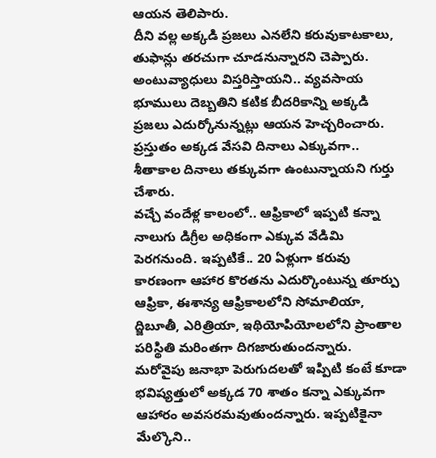ఆయన తెలిపారు.
దీని వల్ల అక్కడి ప్రజలు ఎనలేని కరువుకాటకాలు, తుఫాన్లు తరచుగా చూడనున్నారని చెప్పారు. అంటువ్యాధులు విస్తరిస్తాయని.. వ్యవసాయ భూములు దెబ్బతిని కటిక బీదరికాన్ని అక్కడి ప్రజలు ఎదుర్కోనున్నట్లు ఆయన హెచ్చరించారు. ప్రస్తుతం అక్కడ వేసవి దినాలు ఎక్కువగా.. శీతాకాల దినాలు తక్కువగా ఉంటున్నాయని గుర్తు చేశారు.
వచ్చే వందేళ్ల కాలంలో.. ఆఫ్రికాలో ఇప్పటి కన్నా నాలుగు డిగ్రీల అధికంగా ఎక్కువ వేడిమి పెరగనుంది. ఇప్పటికే.. 20 ఏళ్లుగా కరువు కారణంగా ఆహార కొరతను ఎదుర్కొంటున్న తూర్పు ఆఫ్రికా, ఈశాన్య ఆఫ్రికాలలోని సోమాలియా, ద్జిబూతీ, ఎరిత్రియా, ఇథియోపియోలలోని ప్రాంతాల పరిస్థితి మరింతగా దిగజారుతుందన్నారు.
మరోవైపు జనాభా పెరుగుదలతో ఇప్పిటి కంటే కూడా భవిష్యత్తులో అక్కడ 70 శాతం కన్నా ఎక్కువగా ఆహారం అవసరమవుతుందన్నారు. ఇప్పటికైనా మేల్కొని..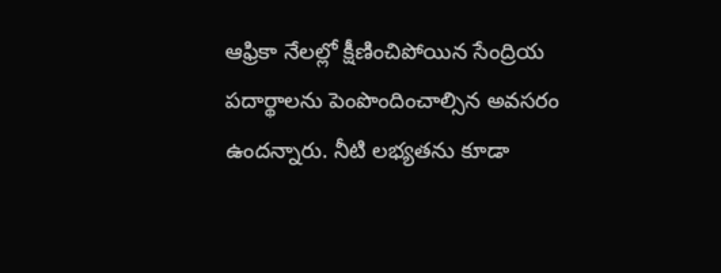ఆఫ్రికా నేలల్లో క్షీణించిపోయిన సేంద్రియ పదార్థాలను పెంపొందించాల్సిన అవసరం ఉందన్నారు. నీటి లభ్యతను కూడా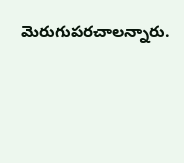మెరుగుపరచాలన్నారు.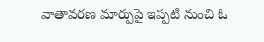వాతావరణ మార్పుపై ఇప్పటి నుంచి ఓ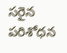సరైన పరిశోధన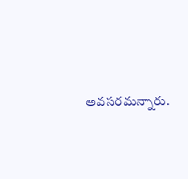అవసరమన్నారు.